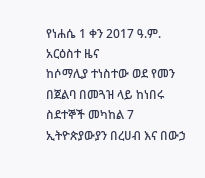የነሐሴ 1 ቀን 2017 ዓ.ም. አርዕስተ ዜና
ከሶማሊያ ተነስተው ወደ የመን በጀልባ በመጓዝ ላይ ከነበሩ ስደተኞች መካከል 7 ኢትዮጵያውያን በረሀብ እና በውኃ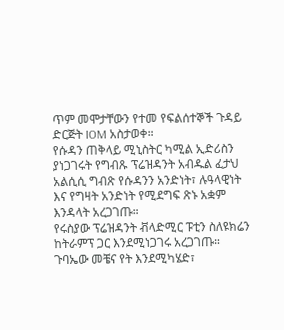ጥም መሞታቸውን የተመ የፍልሰተኞች ጉዳይ ድርጅት IOM አስታወቀ።
የሱዳን ጠቅላይ ሚኒስትር ካሚል ኢድሪስን ያነጋገሩት የግብጹ ፕሬዝዳንት አብዱል ፈታህ አልሲሲ ግብጽ የሱዳንን አንድነት፣ ሉዓላዊነት እና የግዛት አንድነት የሚደግፍ ጽኑ አቋም እንዳላት አረጋገጡ።
የሩስያው ፕሬዝዳንት ቭላድሚር ፑቲን ስለዩክሬን ከትራምፕ ጋር እንደሚነጋገሩ አረጋገጡ። ጉባኤው መቼና የት እንደሚካሄድ፣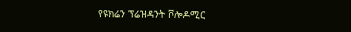የዩክሬን ፕሬዝዳንት ቮሎዶሚር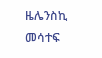ዜሌንስኪ መሳተፍ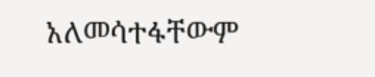አለመሳተፋቸውም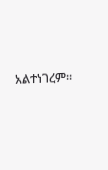አልተነገረም።